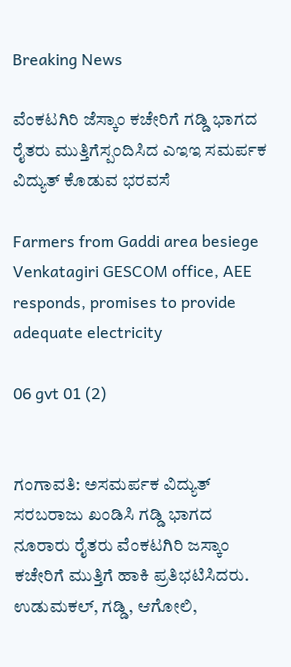Breaking News

ವೆಂಕಟಗಿರಿ ಜೆಸ್ಕಾಂ ಕಚೇರಿಗೆ ಗಡ್ಡಿ ಭಾಗದ ರೈತರು ಮುತ್ತಿಗೆಸ್ಪಂದಿಸಿದ ಎಇಇ ಸಮರ್ಪಕ ವಿದ್ಯುತ್ ಕೊಡುವ ಭರವಸೆ

Farmers from Gaddi area besiege Venkatagiri GESCOM office, AEE responds, promises to provide adequate electricity

06 gvt 01 (2)


ಗಂಗಾವತಿ: ಅಸಮರ್ಪಕ ವಿದ್ಯುತ್ ಸರಬರಾಜು ಖಂಡಿಸಿ ಗಡ್ಡಿ ಭಾಗದ ನೂರಾರು ರೈತರು ವೆಂಕಟಗಿರಿ ಜಸ್ಕಾಂ ಕಚೇರಿಗೆ ಮುತ್ತಿಗೆ ಹಾಕಿ ಪ್ರತಿಭಟಿಸಿದರು. ಉಡುಮಕಲ್, ಗಡ್ಡಿ, ಆಗೋಲಿ,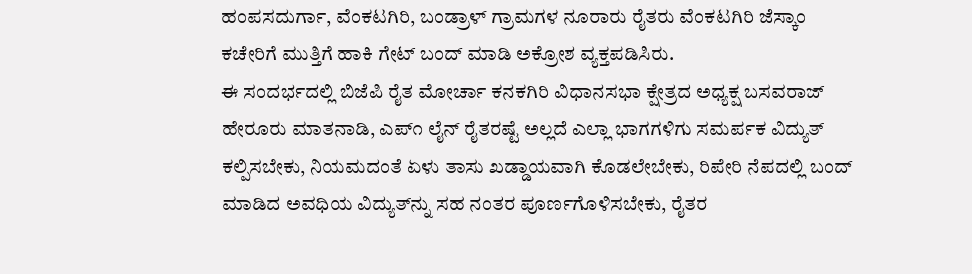ಹಂಪಸದುರ್ಗಾ, ವೆಂಕಟಗಿರಿ, ಬಂಡ್ರಾಳ್ ಗ್ರಾಮಗಳ ನೂರಾರು ರೈತರು ವೆಂಕಟಗಿರಿ ಜೆಸ್ಕಾಂ ಕಚೇರಿಗೆ ಮುತ್ತಿಗೆ ಹಾಕಿ ಗೇಟ್ ಬಂದ್ ಮಾಡಿ ಅಕ್ರೋಶ ವ್ಯಕ್ತಪಡಿಸಿರು.
ಈ ಸಂದರ್ಭದಲ್ಲಿ ಬಿಜೆಪಿ ರೈತ ಮೋರ್ಚಾ ಕನಕಗಿರಿ ವಿಧಾನಸಭಾ ಕ್ಷೇತ್ರದ ಅಧ್ಯಕ್ಷ ಬಸವರಾಜ್ ಹೇರೂರು ಮಾತನಾಡಿ, ಎಪ್೧ ಲೈನ್ ರೈತರಷ್ಟೆ ಅಲ್ಲದೆ ಎಲ್ಲಾ ಭಾಗಗಳಿಗು ಸಮರ್ಪಕ ವಿದ್ಯುತ್ ಕಲ್ಪಿಸಬೇಕು, ನಿಯಮದಂತೆ ಏಳು ತಾಸು ಖಡ್ಡಾಯವಾಗಿ ಕೊಡಲೇಬೇಕು, ರಿಪೇರಿ ನೆಪದಲ್ಲಿ ಬಂದ್ ಮಾಡಿದ ಅವಧಿಯ ವಿದ್ಯುತ್‌ನ್ನು ಸಹ ನಂತರ ಪೂರ್ಣಗೊಳಿಸಬೇಕು, ರೈತರ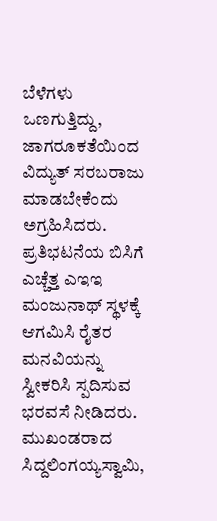ಬೆಳೆಗಳು ಒಣಗುತ್ತಿದ್ದು, ಜಾಗರೂಕತೆಯಿಂದ ವಿದ್ಯುತ್ ಸರಬರಾಜು ಮಾಡಬೇಕೆಂದು ಅಗ್ರಹಿಸಿದರು.
ಪ್ರತಿಭಟನೆಯ ಬಿಸಿಗೆ ಎಚ್ಚೆತ್ತ ಎಇಇ ಮಂಜುನಾಥ್ ಸ್ಥಳಕ್ಕೆ ಆಗಮಿಸಿ ರೈತರ ಮನವಿಯನ್ನು ಸ್ವೀಕರಿಸಿ ಸ್ಪದಿಸುವ ಭರವಸೆ ನೀಡಿದರು. ಮುಖಂಡರಾದ ಸಿದ್ದಲಿಂಗಯ್ಯಸ್ವಾಮಿ,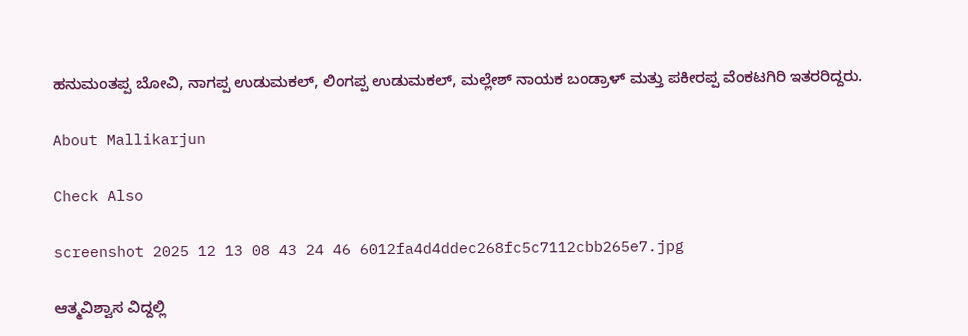ಹನುಮಂತಪ್ಪ ಬೋವಿ, ನಾಗಪ್ಪ ಉಡುಮಕಲ್, ಲಿಂಗಪ್ಪ ಉಡುಮಕಲ್, ಮಲ್ಲೇಶ್ ನಾಯಕ ಬಂಡ್ರಾಳ್ ಮತ್ತು ಪಕೀರಪ್ಪ ವೆಂಕಟಗಿರಿ ಇತರರಿದ್ದರು.

About Mallikarjun

Check Also

screenshot 2025 12 13 08 43 24 46 6012fa4d4ddec268fc5c7112cbb265e7.jpg

ಆತ್ಮವಿಶ್ವಾಸ ವಿದ್ದಲ್ಲಿ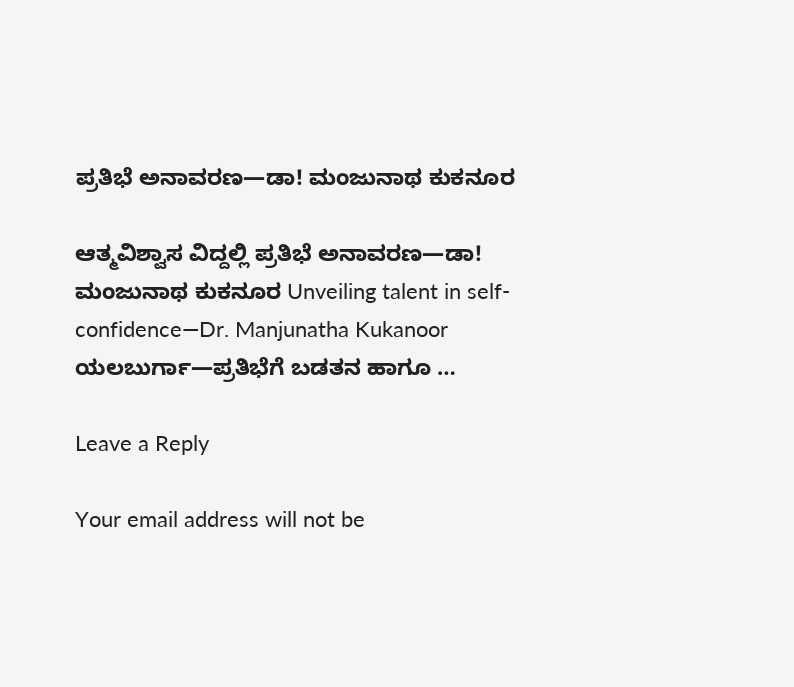ಪ್ರತಿಭೆ ಅನಾವರಣ—ಡಾ! ಮಂಜುನಾಥ ಕುಕನೂರ

ಆತ್ಮವಿಶ್ವಾಸ ವಿದ್ದಲ್ಲಿ ಪ್ರತಿಭೆ ಅನಾವರಣ—ಡಾ! ಮಂಜುನಾಥ ಕುಕನೂರ Unveiling talent in self-confidence—Dr. Manjunatha Kukanoor ಯಲಬುರ್ಗಾ—ಪ್ರತಿಭೆಗೆ ಬಡತನ ಹಾಗೂ …

Leave a Reply

Your email address will not be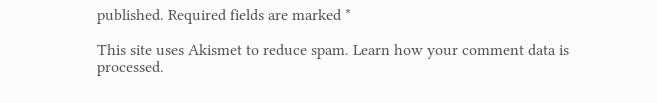published. Required fields are marked *

This site uses Akismet to reduce spam. Learn how your comment data is processed.